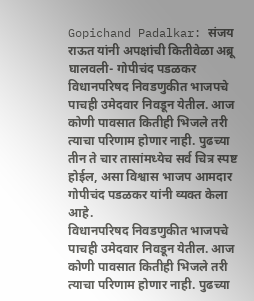Gopichand Padalkar: संजय राऊत यांनी अपक्षांची कितीवेळा अब्रू घालवली- गोपीचंद पडळकर
विधानपरिषद निवडणुकीत भाजपचे पाचही उमेदवार निवडून येतील. आज कोणी पावसात कितीही भिजले तरी त्याचा परिणाम होणार नाही. पुढच्या तीन ते चार तासांमध्येच सर्व चित्र स्पष्ट होईल, असा विश्वास भाजप आमदार गोपीचंद पडळकर यांनी व्यक्त केला आहे.
विधानपरिषद निवडणुकीत भाजपचे पाचही उमेदवार निवडून येतील. आज कोणी पावसात कितीही भिजले तरी त्याचा परिणाम होणार नाही. पुढच्या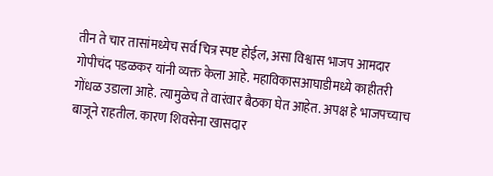तीन ते चार तासांमध्येच सर्व चित्र स्पष्ट होईल, असा विश्वास भाजप आमदार गोपीचंद पडळकर यांनी व्यक्त केला आहे. महाविकासआघाडीमध्ये काहीतरी गोंधळ उडाला आहे. त्यामुळेच ते वारंवार बैठका घेत आहेत. अपक्ष हे भाजपच्याच बाजूने राहतील. कारण शिवसेना खासदार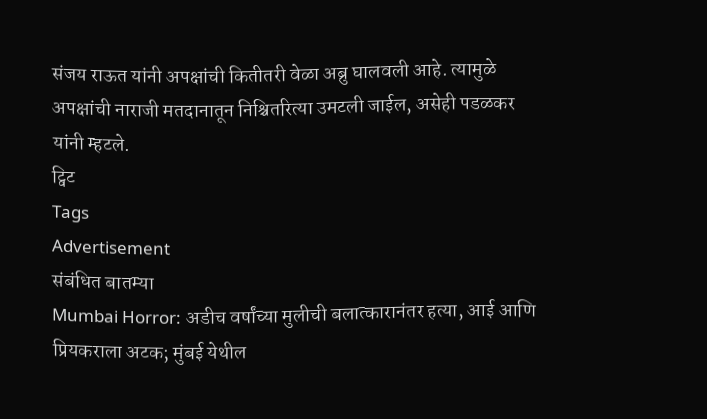संजय राऊत यांनी अपक्षांची कितीतरी वेळा अब्रु घालवली आहे. त्यामुळे अपक्षांची नाराजी मतदानातून निश्चितरित्या उमटली जाईल, असेही पडळकर यांनी म्हटले.
ट्विट
Tags
Advertisement
संबंधित बातम्या
Mumbai Horror: अडीच वर्षांच्या मुलीची बलात्कारानंतर हत्या, आई आणि प्रियकराला अटक; मुंबई येथील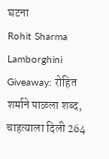घटना
Rohit Sharma Lamborghini Giveaway: रोहित शर्माने पाळला शब्द, चाहत्याला दिली 264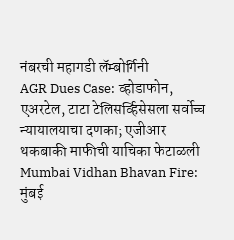नंबरची महागडी लॅम्बोर्गिनी
AGR Dues Case: व्होडाफोन, एअरटेल, टाटा टेलिसर्व्हिसेसला सर्वोच्च न्यायालयाचा दणका; एजीआर थकबाकी माफीची याचिका फेटाळली
Mumbai Vidhan Bhavan Fire: मुंबई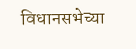विधानसभेच्या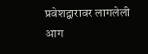प्रवेशद्वारावर लागलेली आग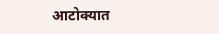आटोक्यात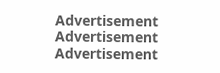Advertisement
Advertisement
Advertisement